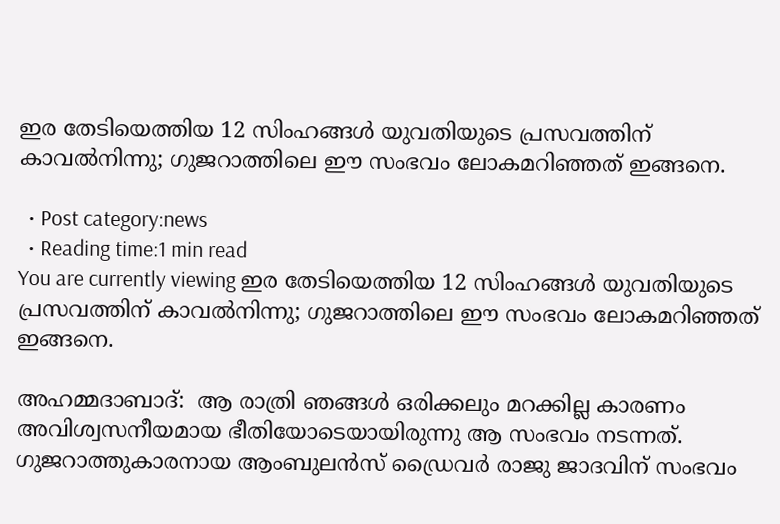ഇര തേടിയെത്തിയ 12 സിംഹങ്ങള്‍ യുവതിയുടെ പ്രസവത്തിന് കാവൽനിന്നു; ഗുജറാത്തിലെ ഈ സംഭവം ലോകമറിഞ്ഞത് ഇങ്ങനെ.

  • Post category:news
  • Reading time:1 min read
You are currently viewing ഇര തേടിയെത്തിയ 12 സിംഹങ്ങള്‍ യുവതിയുടെ പ്രസവത്തിന് കാവൽനിന്നു; ഗുജറാത്തിലെ ഈ സംഭവം ലോകമറിഞ്ഞത് ഇങ്ങനെ.

അഹമ്മദാബാദ്:  ആ രാത്രി ഞങ്ങൾ ഒരിക്കലും മറക്കില്ല കാരണം അവിശ്വസനീയമായ ഭീതിയോടെയായിരുന്നു ആ സംഭവം നടന്നത്. ഗുജറാത്തുകാരനായ ആംബുലന്‍സ് ഡ്രൈവര്‍ രാജു ജാദവിന് സംഭവം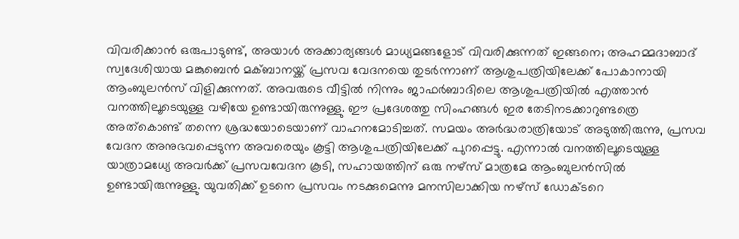വിവരിക്കാൻ ഒരുപാടുണ്ട്, അയാൾ അക്കാര്യങ്ങൾ മാധ്യമങ്ങളോട് വിവരിക്കുന്നത് ഇങ്ങനെ; അഹമ്മദാബാദ് സ്വദേശിയായ മങ്കുബെന്‍ മക്ബാനയ്ക്ക് പ്രസവ വേദനയെ തുടർന്നാണ് ആശുപത്രിയിലേക്ക് പോകാനായി ആംബുലന്‍സ് വിളിക്കുന്നത്. അവരുടെ വീട്ടിൽ നിന്നും ജാഫര്‍ബാദിലെ ആശുപത്രിയിൽ എത്താൻ വനത്തിലൂടെയുള്ള വഴിയേ ഉണ്ടായിരുന്നുള്ളു. ഈ പ്രദേശത്തു സിംഹങ്ങൾ ഇര തേടിനടക്കാറുണ്ടത്രെ അത്കൊണ്ട് തന്നെ ശ്രദ്ധയോടെയാണ് വാഹനമോടിച്ചത്. സമയം അർദ്ധരാത്രിയോട് അടുത്തിരുന്നു, പ്രസവ വേദന അനുഭവപ്പെടുന്ന അവരെയും കൂട്ടി ആശുപത്രിയിലേക്ക് പുറപ്പെട്ടു. എന്നാൽ വനത്തിലൂടെയുള്ള യാത്രാമധ്യേ അവർക്ക് പ്രസവവേദന കൂടി, സഹായത്തിന് ഒരു നഴ്സ് മാത്രമേ ആംബുലന്‍സില്‍ ഉണ്ടായിരുന്നുള്ളു. യുവതിക്ക് ഉടനെ പ്രസവം നടക്കുമെന്നു മനസിലാക്കിയ നഴ്സ് ഡോക്ടറെ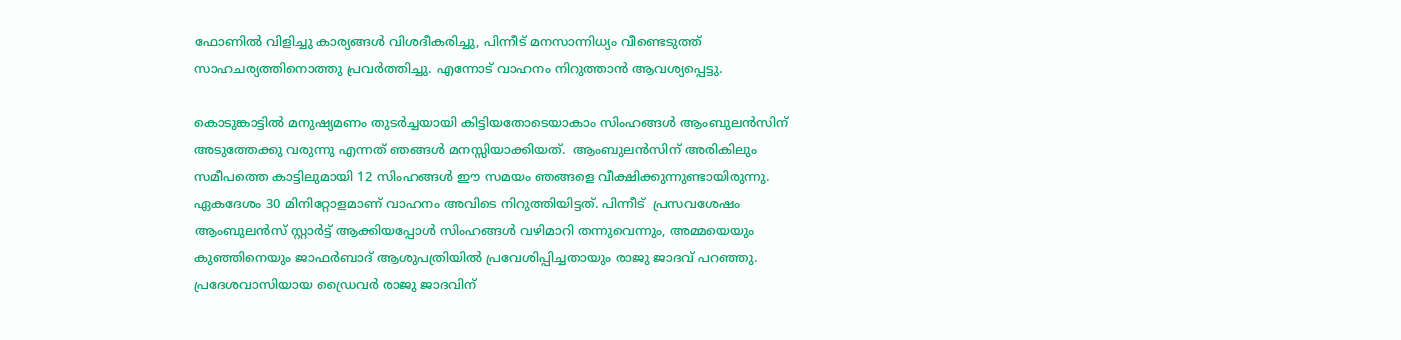ഫോണില്‍ വിളിച്ചു കാര്യങ്ങള്‍ വിശദീകരിച്ചു, പിന്നീട് മനസാന്നിധ്യം വീണ്ടെടുത്ത് സാഹചര്യത്തിനൊത്തു പ്രവര്‍ത്തിച്ചു. എന്നോട് വാഹനം നിറുത്താന്‍ ആവശ്യപ്പെട്ടു.

കൊടുങ്കാട്ടില്‍ മനുഷ്യമണം തുടര്‍ച്ചയായി കിട്ടിയതോടെയാകാം സിംഹങ്ങള്‍ ആംബുലന്‍സിന് അടുത്തേക്കു വരുന്നു എന്നത് ഞങ്ങൾ മനസ്സിയാക്കിയത്.  ആംബുലന്‍സിന് അരികിലും സമീപത്തെ കാട്ടിലുമായി 12 സിംഹങ്ങള്‍ ഈ സമയം ഞങ്ങളെ വീക്ഷിക്കുന്നുണ്ടായിരുന്നു. ഏകദേശം 30 മിനിറ്റോളമാണ് വാഹനം അവിടെ നിറുത്തിയിട്ടത്. പിന്നീട്  പ്രസവശേഷം ആംബുലന്‍സ് സ്റ്റാര്‍ട്ട് ആക്കിയപ്പോള്‍ സിംഹങ്ങള്‍ വഴിമാറി തന്നുവെന്നും, അമ്മയെയും കുഞ്ഞിനെയും ജാഫര്‍ബാദ് ആശുപത്രിയില്‍ പ്രവേശിപ്പിച്ചതായും രാജു ജാദവ് പറഞ്ഞു. പ്രദേശവാസിയായ ഡ്രൈവര്‍ രാജു ജാദവിന്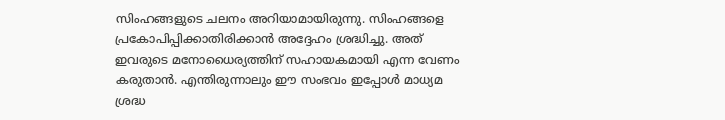സിംഹങ്ങളുടെ ചലനം അറിയാമായിരുന്നു. സിംഹങ്ങളെ പ്രകോപിപ്പിക്കാതിരിക്കാന്‍ അദ്ദേഹം ശ്രദ്ധിച്ചു. അത് ഇവരുടെ മനോധൈര്യത്തിന് സഹായകമായി എന്ന വേണം കരുതാൻ. എന്തിരുന്നാലും ഈ സംഭവം ഇപ്പോൾ മാധ്യമ ശ്രദ്ധ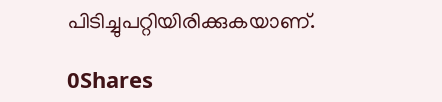പിടിച്ചുപറ്റിയിരിക്കുകയാണ്.

0Shares